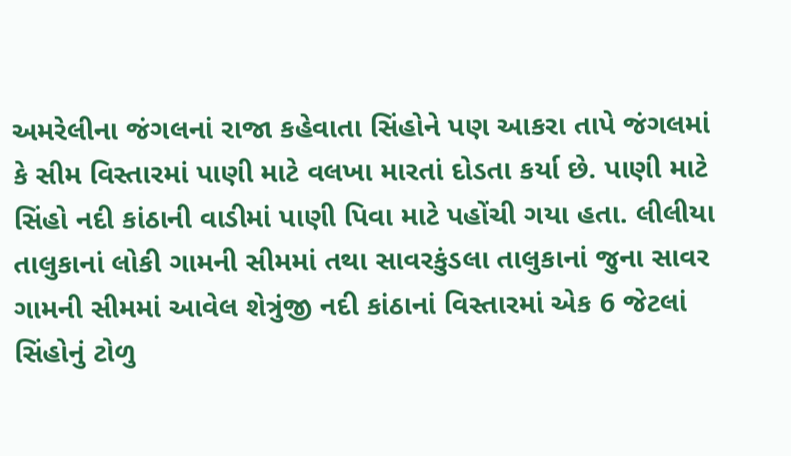અમરેલીના જંગલનાં રાજા કહેવાતા સિંહોને પણ આકરા તાપે જંગલમાં કે સીમ વિસ્તારમાં પાણી માટે વલખા મારતાં દોડતા કર્યા છે. પાણી માટે સિંહો નદી કાંઠાની વાડીમાં પાણી પિવા માટે પહોંચી ગયા હતા. લીલીયા તાલુકાનાં લોકી ગામની સીમમાં તથા સાવરકુંડલા તાલુકાનાં જુના સાવર ગામની સીમમાં આવેલ શેત્રુંજી નદી કાંઠાનાં વિસ્તારમાં એક 6 જેટલાં સિંહોનું ટોળુ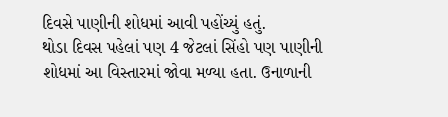દિવસે પાણીની શોધમાં આવી પહોંચ્યું હતું.
થોડા દિવસ પહેલાં પણ 4 જેટલાં સિંહો પણ પાણીની શોધમાં આ વિસ્તારમાં જોવા મળ્યા હતા. ઉનાળાની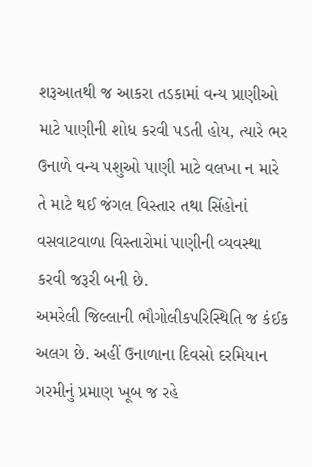શરૂઆતથી જ આકરા તડકામાં વન્ય પ્રાણીઓ માટે પાણીની શોધ કરવી પડતી હોય, ત્યારે ભર ઉનાળે વન્ય પશુઓ પાણી માટે વલખા ન મારે તે માટે થઈ જંગલ વિસ્તાર તથા સિંહોનાં વસવાટવાળા વિસ્તારોમાં પાણીની વ્યવસ્થા કરવી જરૂરી બની છે.
અમરેલી જિલ્લાની ભૌગોલીકપરિસ્થિતિ જ કંઈક અલગ છે. અહીં ઉનાળાના દિવસો દરમિયાન ગરમીનું પ્રમાણ ખૂબ જ રહે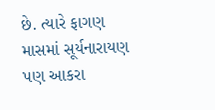છે. ત્યારે ફાગણ માસમાં સૂર્યનારાયણ પણ આકરા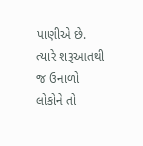પાણીએ છે. ત્યારે શરૂઆતથી જ ઉનાળો લોકોને તો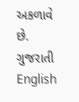અકળાવે છે.
ગુજરાતી
English